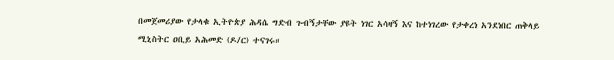በመጀመሪያው የታላቁ ኢትዮጵያ ሕዳሴ ግድብ ጉብኝታቸው ያዩት ነገር አሳዛኝ እና ከተነገረው የታቀረነ አንደነበር ጠቅላይ ሚኒስትር ዐቢይ አሕመድ (ዶ/ር) ተናገሩ።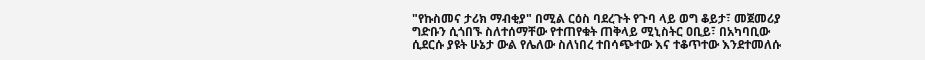"የኩስመና ታሪክ ማብቂያ" በሚል ርዕስ ባደረጉት የጉባ ላይ ወግ ቆይታ፣ መጀመሪያ ግድቡን ሲጎበኙ ስለተሰማቸው የተጠየቁት ጠቅላይ ሚኒስትር ዐቢይ፣ በአካባቢው ሲደርሱ ያዩት ሁኔታ ውል የሌለው ስለነበረ ተበሳጭተው እና ተቆጥተው እንደተመለሱ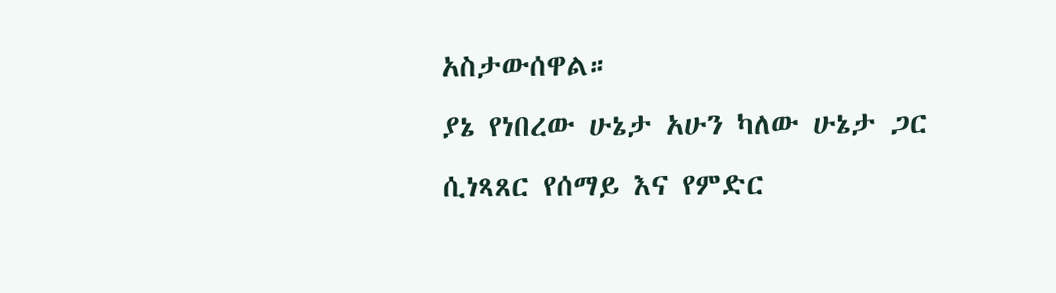አስታውሰዋል።
ያኔ የነበረው ሁኔታ አሁን ካለው ሁኔታ ጋር ሲነጻጸር የሰማይ እና የምድር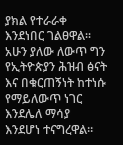ያክል የተራራቀ እንደነበር ገልፀዋል፡፡
አሁን ያለው ለውጥ ግን የኢትዮጵያን ሕዝብ ፅናት እና በቁርጠኝነት ከተነሱ የማይለውጥ ነገር እንደሌለ ማሳያ እንደሆነ ተናግረዋል።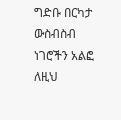ግድቡ በርካታ ውስብስብ ነገሮችን አልፎ ለዚህ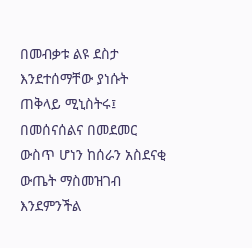በመብቃቱ ልዩ ደስታ እንደተሰማቸው ያነሱት ጠቅላይ ሚኒስትሩ፤ በመሰናሰልና በመደመር ውስጥ ሆነን ከሰራን አስደናቂ ውጤት ማስመዝገብ እንደምንችል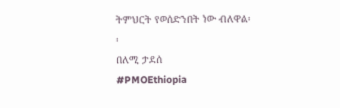ትምህርት የወሰድንበት ነው ብለዋል፡፡
በለሚ ታደሰ
#PMOEthiopia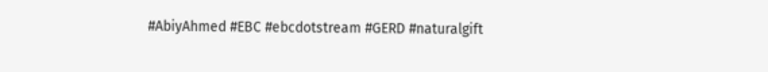#AbiyAhmed #EBC #ebcdotstream #GERD #naturalgift